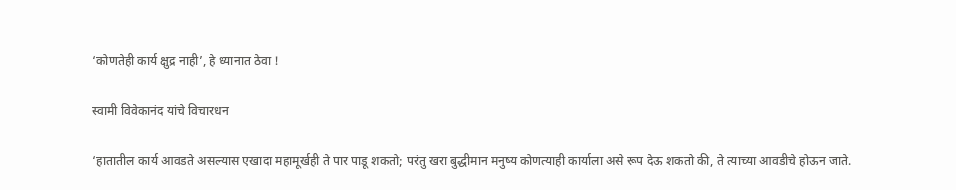‘कोणतेही कार्य क्षुद्र नाही’, हे ध्यानात ठेवा !

स्वामी विवेकानंद यांचे विचारधन

‘हातातील कार्य आवडते असल्यास एखादा महामूर्खही ते पार पाडू शकतो; परंतु खरा बुद्धीमान मनुष्य कोणत्याही कार्याला असे रूप देऊ शकतो की, ते त्याच्या आवडीचे होऊन जाते.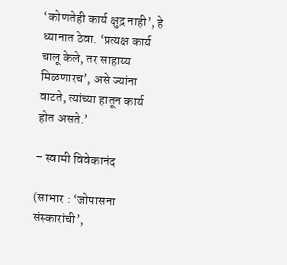‘कोणतेही कार्य क्षुद्र नाही’, हे ध्यानात ठेवा. ‘प्रत्यक्ष कार्य चालू केले, तर साहाय्य मिळणारच’, असे ज्यांना वाटते, त्यांच्या हातून कार्य होत असते.’

– स्वामी विवेकानंद

(साभार : ‘जोपासना संस्कारांची’,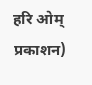हरि ओम् प्रकाशन)